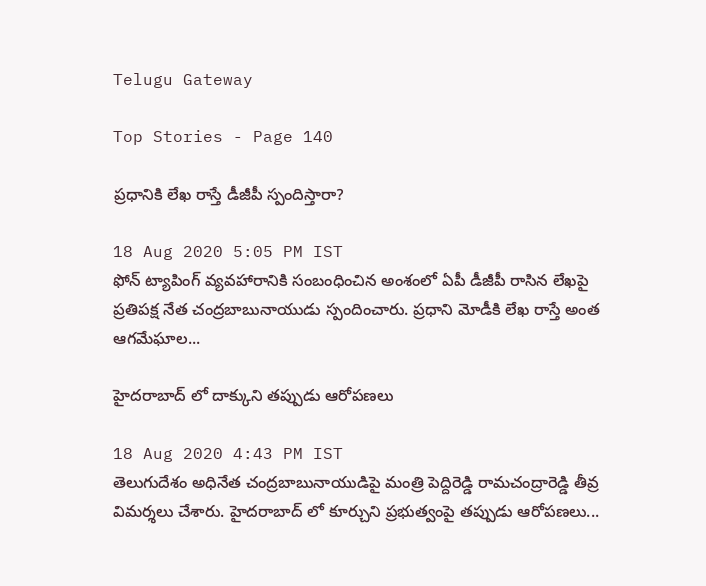Telugu Gateway

Top Stories - Page 140

ప్రధానికి లేఖ రాస్తే డీజీపీ స్పందిస్తారా?

18 Aug 2020 5:05 PM IST
ఫోన్ ట్యాపింగ్ వ్యవహారానికి సంబంధించిన అంశంలో ఏపీ డీజీపీ రాసిన లేఖపై ప్రతిపక్ష నేత చంద్రబాబునాయుడు స్పందించారు. ప్రధాని మోడీకి లేఖ రాస్తే అంత ఆగమేఘాల...

హైదరాబాద్ లో దాక్కుని తప్పుడు ఆరోపణలు

18 Aug 2020 4:43 PM IST
తెలుగుదేశం అధినేత చంద్రబాబునాయుడిపై మంత్రి పెద్దిరెడ్డి రామచంద్రారెడ్డి తీవ్ర విమర్శలు చేశారు. హైదరాబాద్ లో కూర్చుని ప్రభుత్వంపై తప్పుడు ఆరోపణలు...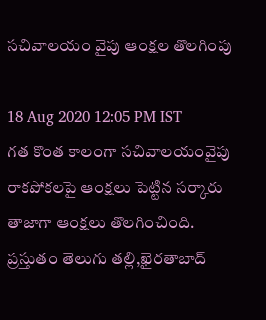సచివాలయం వైపు ఆంక్షల తొలగింపు

18 Aug 2020 12:05 PM IST
గత కొంత కాలంగా సచివాలయంవైపు రాకపోకలపై ఆంక్షలు పెట్టిన సర్కారు తాజాగా ఆంక్షలు తొలగించింది. ప్రస్తుతం తెలుగు తల్లి,ఖైరతాబాద్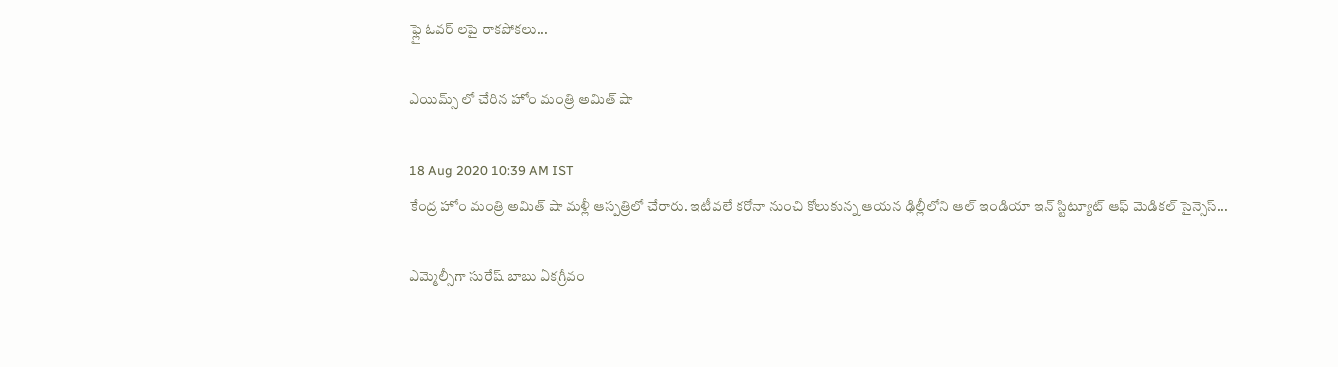ఫ్లై ఓవర్ లపై రాకపోకలు...

ఎయిమ్స్ లో చేరిన హోం మంత్రి అమిత్ షా

18 Aug 2020 10:39 AM IST
కేంద్ర హోం మంత్రి అమిత్ షా మళ్లీ ఆస్పత్రిలో చేరారు. ఇటీవలే కరోనా నుంచి కోలుకున్న ఆయన ఢిల్లీలోని ఆల్ ఇండియా ఇన్ స్టిట్యూట్ ఆఫ్ మెడికల్ సైన్సెస్...

ఎమ్మెల్సీగా సురేష్ బాబు ఏకగ్రీవం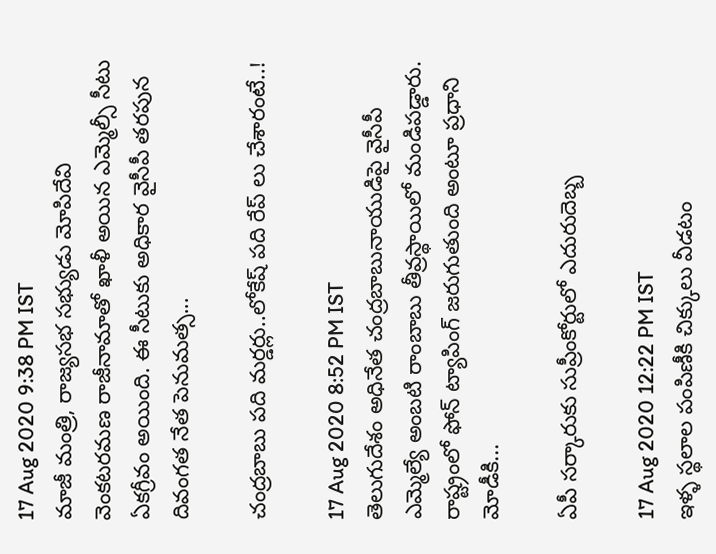17 Aug 2020 9:38 PM IST
మాజీ మంత్రి, రాజ్యసభ సభ్యుడు మోపిదేవి వెంకటరమణ రాజీనామాతో ఖాళీ అయిన ఎమ్మెల్సీ సీటు ఏకగ్రీవం అయింది. ఈ సీటుకు అధికార వైసీపీ తరపున దివంగత నేత పెనుమత్స...

చంద్రబాబు పది మర్డర్లు..లోకేష్ పది రేప్ లు చేశారంటే..!

17 Aug 2020 8:52 PM IST
తెలుగుదేశం అధినేత చంద్రబాబునాయుడిపై వైసీపీ ఎమ్మెల్యే అంబటి రాంబాబు తీవ్రస్థాయిలో మండిపడ్డారు. రాష్ట్రంలో ఫోన్ ట్యాపింగ్ జరుగుతుంది అంటూ ప్రధాని మోడీకి...

ఏపీ సర్కారుకు సుప్రీంకోర్టులో ఎదురుదెబ్బ

17 Aug 2020 12:22 PM IST
ఇళ్ళ స్థలాల పంపిణీకి చిక్కులు వీడటం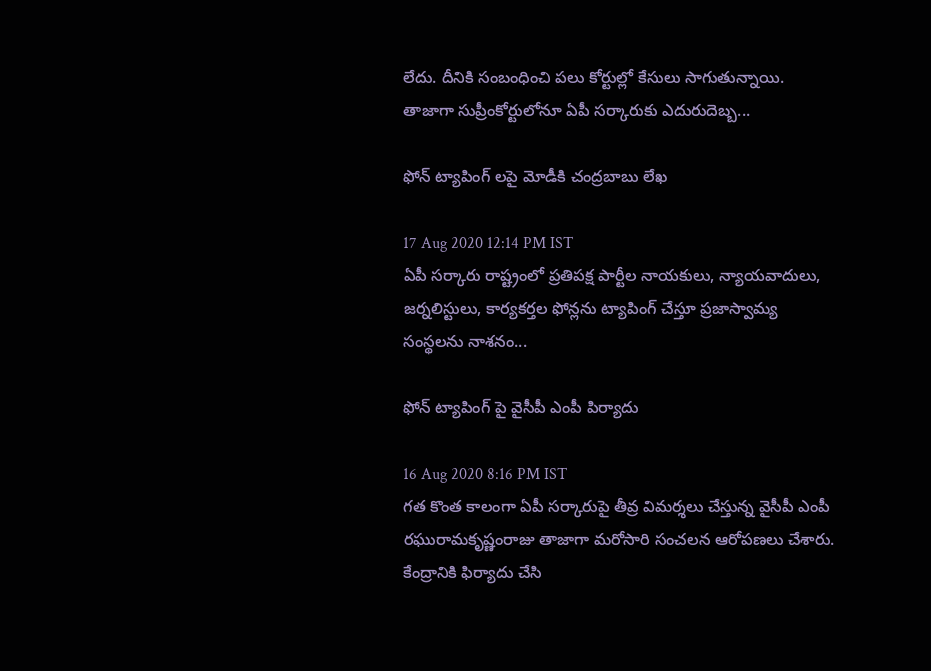లేదు. దీనికి సంబంధించి పలు కోర్టుల్లో కేసులు సాగుతున్నాయి. తాజాగా సుప్రీంకోర్టులోనూ ఏపీ సర్కారుకు ఎదురుదెబ్బ...

ఫోన్ ట్యాపింగ్ లపై మోడీకి చంద్రబాబు లేఖ

17 Aug 2020 12:14 PM IST
ఏపీ సర్కారు రాష్ట్రంలో ప్రతిపక్ష పార్టీల నాయకులు, న్యాయవాదులు, జర్నలిస్టులు, కార్యకర్తల ఫోన్లను ట్యాపింగ్ చేస్తూ ప్రజాస్వామ్య సంస్థలను నాశనం...

ఫోన్ ట్యాపింగ్ పై వైసీపీ ఎంపీ పిర్యాదు

16 Aug 2020 8:16 PM IST
గత కొంత కాలంగా ఏపీ సర్కారుపై తీవ్ర విమర్శలు చేస్తున్న వైసీపీ ఎంపీ రఘురామకృష్ణంరాజు తాజాగా మరోసారి సంచలన ఆరోపణలు చేశారు. కేంద్రానికి ఫిర్యాదు చేసి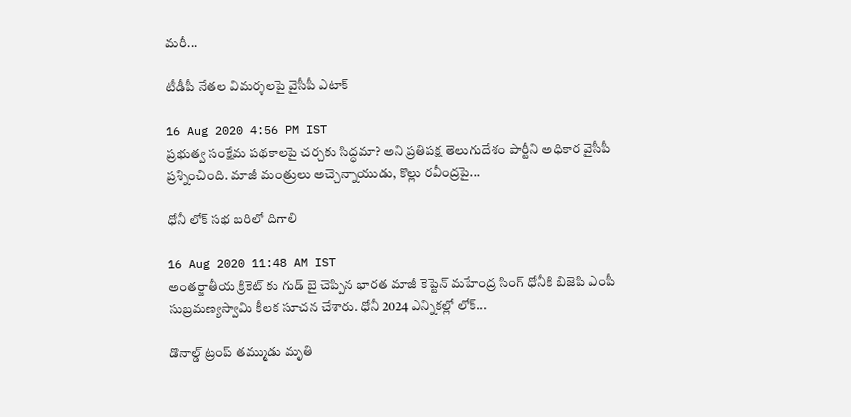మరీ...

టీడీపీ నేతల విమర్శలపై వైసీపీ ఎటాక్

16 Aug 2020 4:56 PM IST
ప్రభుత్వ సంక్షేమ పథకాలపై చర్చకు సిద్ధమా? అని ప్రతిపక్ష తెలుగుదేశం పార్టీని అధికార వైసీపీ ప్రశ్నించింది. మాజీ మంత్రులు అచ్చెన్నాయుడు, కొల్లు రవీంద్రపై...

ధోనీ లోక్ సభ బరిలో దిగాలి

16 Aug 2020 11:48 AM IST
అంతర్జాతీయ క్రికెట్ కు గుడ్ బై చెప్పిన భారత మాజీ కెప్టెన్ మహేంద్ర సింగ్ ధోనీకి బిజెపి ఎంపీ సుబ్రమణ్యస్వామి కీలక సూచన చేశారు. ధోనీ 2024 ఎన్నికల్లో లోక్...

డొనాల్డ్ ట్రంప్ తమ్ముడు మృతి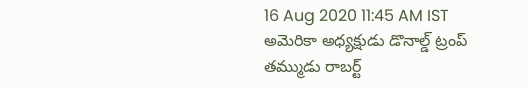16 Aug 2020 11:45 AM IST
అమెరికా అధ్యక్షుడు డొనాల్డ్ ట్రంప్ తమ్ముడు రాబర్ట్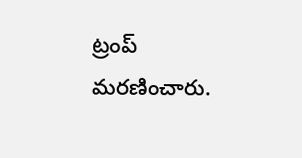ట్రంప్ మరణించారు.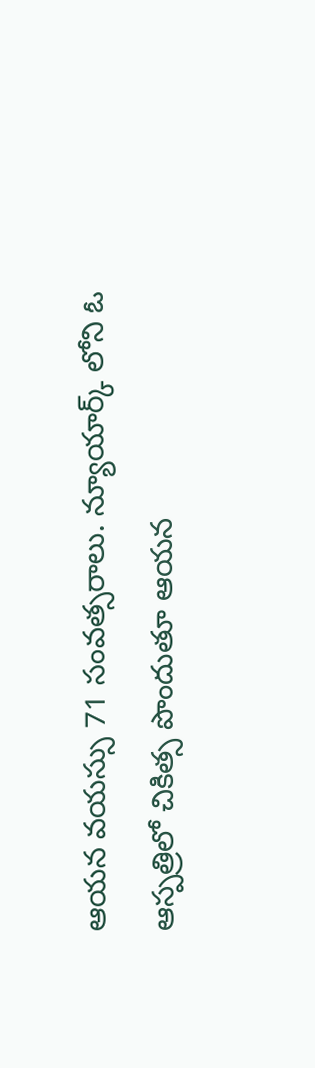ఆయన వయస్సు 71 సంవత్సరాలు. న్యూయార్క్ లోని ఓ ఆస్పత్రిలో చికిత్స పొందుతూ ఆయన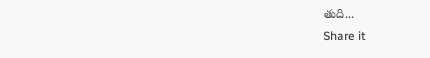తుది...
Share it